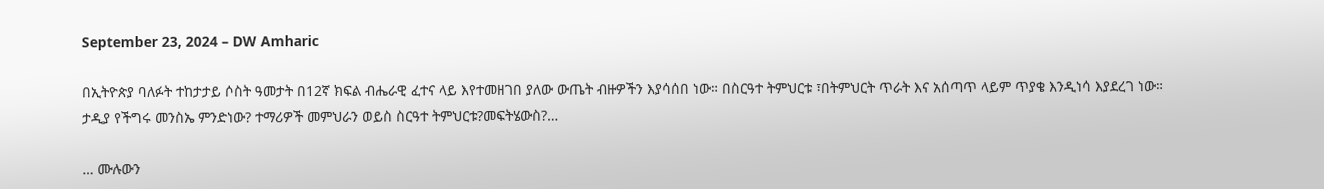September 23, 2024 – DW Amharic

በኢትዮጵያ ባለፉት ተከታታይ ሶስት ዓመታት በ12ኛ ክፍል ብሔራዊ ፈተና ላይ እየተመዘገበ ያለው ውጤት ብዙዎችን እያሳሰበ ነው። በስርዓተ ትምህርቱ ፣በትምህርት ጥራት እና አሰጣጥ ላይም ጥያቄ እንዲነሳ እያደረገ ነው። ታዲያ የችግሩ መንስኤ ምንድነው? ተማሪዎች መምህራን ወይስ ስርዓተ ትምህርቱ?መፍትሄውስ?…

… ሙሉውን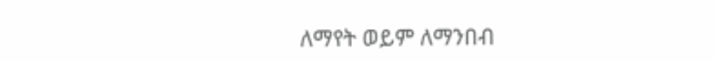ለማየት ወይም ለማንበብ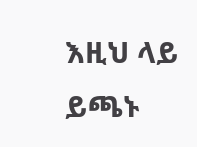እዚህ ላይ ይጫኑ